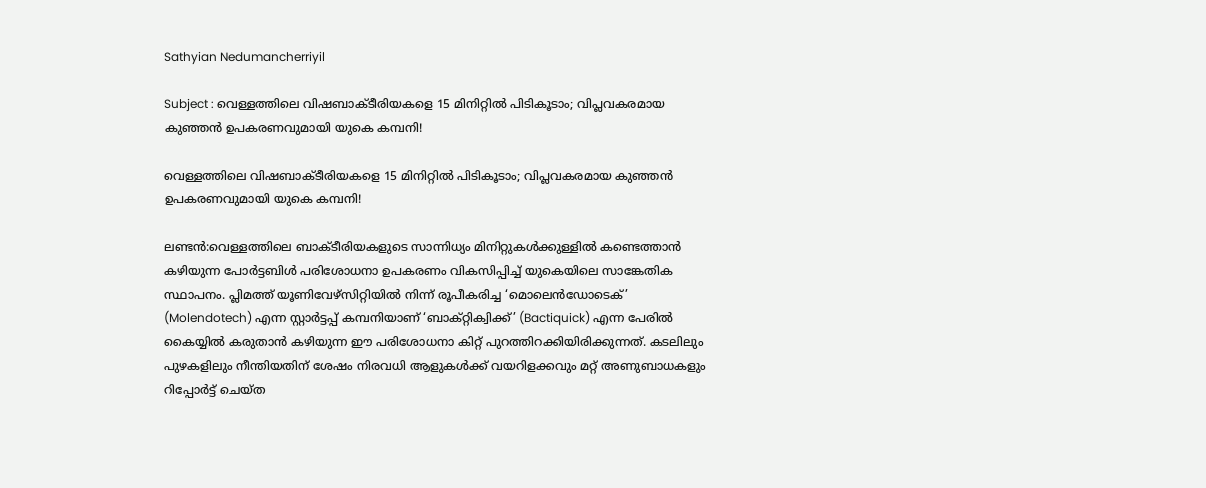Sathyian Nedumancherriyil

Subject : വെള്ളത്തിലെ വിഷബാക്ടീരിയകളെ 15 മിനിറ്റിൽ പിടികൂടാം; വിപ്ലവകരമായ കുഞ്ഞൻ ഉപകരണവുമായി യുകെ കമ്പനി!

വെള്ളത്തിലെ വിഷബാക്ടീരിയകളെ 15 മിനിറ്റിൽ പിടികൂടാം; വിപ്ലവകരമായ കുഞ്ഞൻ ഉപകരണവുമായി യുകെ കമ്പനി!

ലണ്ടൻ:വെള്ളത്തിലെ ബാക്ടീരിയകളുടെ സാന്നിധ്യം മിനിറ്റുകൾക്കുള്ളിൽ കണ്ടെത്താൻ കഴിയുന്ന പോർട്ടബിൾ പരിശോധനാ ഉപകരണം വികസിപ്പിച്ച് യുകെയിലെ സാങ്കേതിക സ്ഥാപനം. പ്ലിമത്ത് യൂണിവേഴ്‌സിറ്റിയിൽ നിന്ന് രൂപീകരിച്ച ‘മൊലെൻഡോടെക്’ (Molendotech) എന്ന സ്റ്റാർട്ടപ്പ് കമ്പനിയാണ് ‘ബാക്റ്റിക്വിക്ക്’ (Bactiquick) എന്ന പേരിൽ കൈയ്യിൽ കരുതാൻ കഴിയുന്ന ഈ പരിശോധനാ കിറ്റ് പുറത്തിറക്കിയിരിക്കുന്നത്. കടലിലും പുഴകളിലും നീന്തിയതിന് ശേഷം നിരവധി ആളുകൾക്ക് വയറിളക്കവും മറ്റ് അണുബാധകളും റിപ്പോർട്ട് ചെയ്ത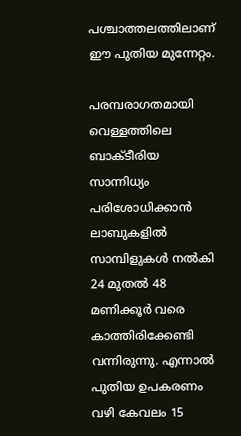പശ്ചാത്തലത്തിലാണ് ഈ പുതിയ മുന്നേറ്റം.

പരമ്പരാഗതമായി വെള്ളത്തിലെ ബാക്ടീരിയ സാന്നിധ്യം പരിശോധിക്കാൻ ലാബുകളിൽ സാമ്പിളുകൾ നൽകി 24 മുതൽ 48 മണിക്കൂർ വരെ കാത്തിരിക്കേണ്ടി വന്നിരുന്നു. എന്നാൽ പുതിയ ഉപകരണം വഴി കേവലം 15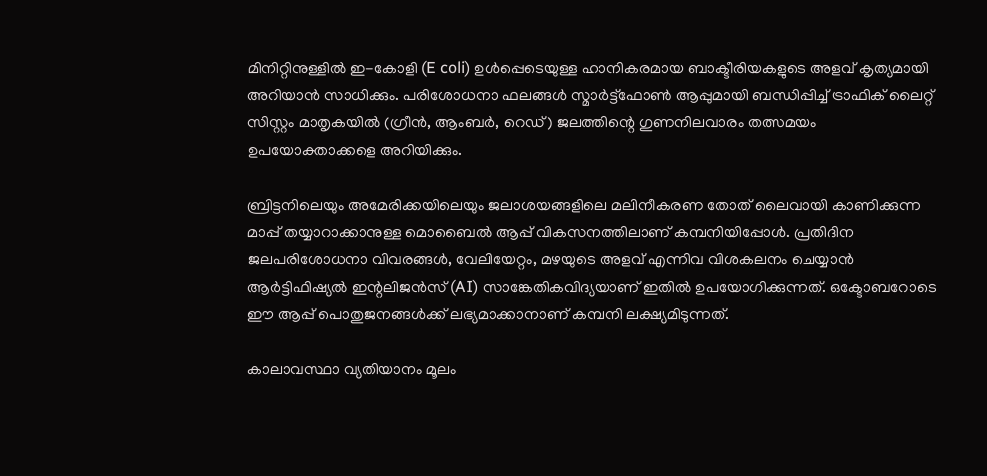മിനിറ്റിനുള്ളിൽ ഇ-കോളി (E coli) ഉൾപ്പെടെയുള്ള ഹാനികരമായ ബാക്ടീരിയകളുടെ അളവ് കൃത്യമായി അറിയാൻ സാധിക്കും. പരിശോധനാ ഫലങ്ങൾ സ്മാർട്ട്ഫോൺ ആപ്പുമായി ബന്ധിപ്പിച്ച് ട്രാഫിക് ലൈറ്റ് സിസ്റ്റം മാതൃകയിൽ (ഗ്രീൻ, ആംബർ, റെഡ്) ജലത്തിന്റെ ഗുണനിലവാരം തത്സമയം ഉപയോക്താക്കളെ അറിയിക്കും.

ബ്രിട്ടനിലെയും അമേരിക്കയിലെയും ജലാശയങ്ങളിലെ മലിനീകരണ തോത് ലൈവായി കാണിക്കുന്ന മാപ്പ് തയ്യാറാക്കാനുള്ള മൊബൈൽ ആപ്പ് വികസനത്തിലാണ് കമ്പനിയിപ്പോൾ. പ്രതിദിന ജലപരിശോധനാ വിവരങ്ങൾ, വേലിയേറ്റം, മഴയുടെ അളവ് എന്നിവ വിശകലനം ചെയ്യാൻ ആർട്ടിഫിഷ്യൽ ഇന്റലിജൻസ് (AI) സാങ്കേതികവിദ്യയാണ് ഇതിൽ ഉപയോഗിക്കുന്നത്. ഒക്ടോബറോടെ ഈ ആപ്പ് പൊതുജനങ്ങൾക്ക് ലഭ്യമാക്കാനാണ് കമ്പനി ലക്ഷ്യമിടുന്നത്.

കാലാവസ്ഥാ വ്യതിയാനം മൂലം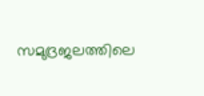സമുദ്രജലത്തിലെ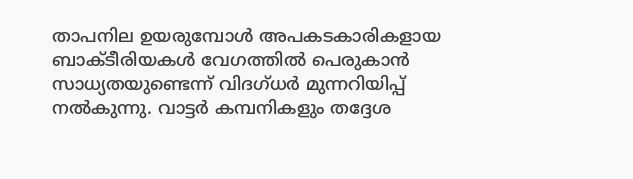താപനില ഉയരുമ്പോൾ അപകടകാരികളായ ബാക്ടീരിയകൾ വേഗത്തിൽ പെരുകാൻ സാധ്യതയുണ്ടെന്ന് വിദഗ്ധർ മുന്നറിയിപ്പ് നൽകുന്നു. വാട്ടർ കമ്പനികളും തദ്ദേശ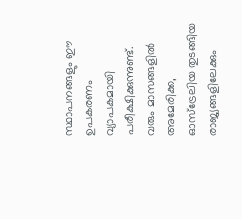സ്ഥാപനങ്ങളും ഈ ഉപകരണം വ്യാപകമായി പരീക്ഷിക്കുന്നുണ്ട്. വരും മാസങ്ങളിൽ അമേരിക്ക, ഓസ്‌ട്രേലിയ തുടങ്ങിയ രാജ്യങ്ങളിലേക്കും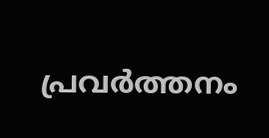പ്രവർത്തനം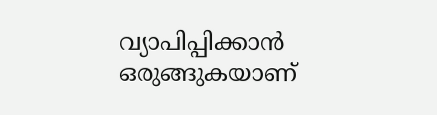വ്യാപിപ്പിക്കാൻ ഒരുങ്ങുകയാണ്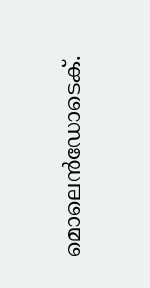മൊലെൻഡോടെക്.